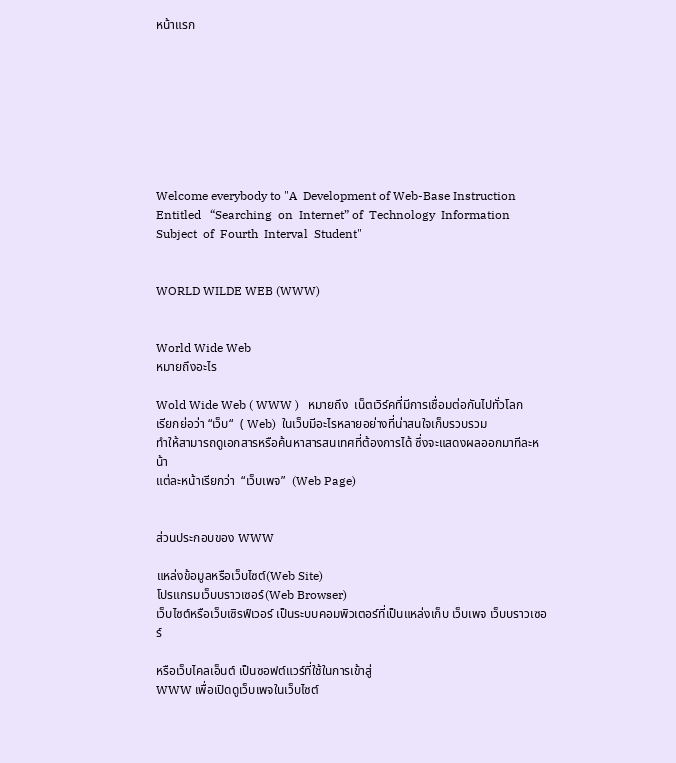หน้าแรก








Welcome everybody to "A  Development of Web-Base Instruction  Entitled   “Searching  on  Internet” of  Technology  Information  Subject  of  Fourth  Interval  Student"


WORLD WILDE WEB (WWW)


World Wide Web
หมายถึงอะไร

Wold Wide Web ( WWW )   หมายถึง  เน็ตเวิร์คที่มีการเชื่อมต่อกันไปทั่วโลก
เรียกย่อว่า “เว็บ“  ( Web)  ในเว็บมีอะไรหลายอย่างที่น่าสนใจเก็บรวบรวม
ทำให้สามารถดูเอกสารหรือค้นหาสารสนเทศที่ต้องการได้ ซึ่งจะแสดงผลออกมาทีละหน้า
แต่ละหน้าเรียกว่า  “เว็บเพจ”  (Web Page)


ส่วนประกอบของ WWW

แหล่งข้อมูลหรือเว็บไซต์(Web Site)
โปรแกรมเว็บบราวเซอร์(Web Browser)
เว็บไซต์หรือเว็บเซิรฟ์เวอร์ เป็นระบบคอมพิวเตอร์ที่เป็นแหล่งเก็บ เว็บเพจ เว็บบราวเซอร์

หรือเว็บไคลเอ็นต์ เป็นซอฟต์แวร์ที่ใช้ในการเข้าสู่
WWW เพื่อเปิดดูเว็บเพจในเว็บไซต์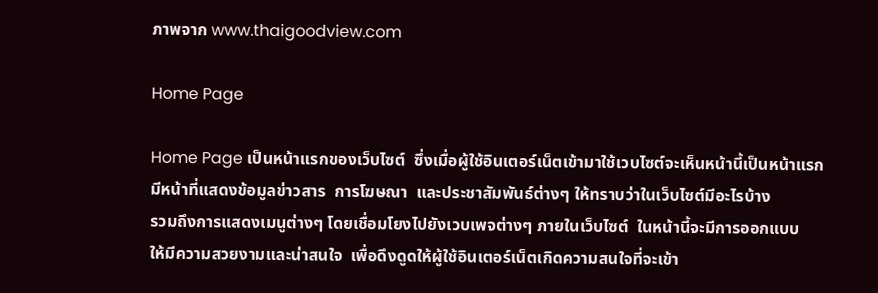ภาพจาก www.thaigoodview.com

Home Page

Home Page เป็นหน้าแรกของเว็บไซต์  ซึ่งเมื่อผู้ใช้อินเตอร์เน็ตเข้ามาใช้เวบไซต์จะเห็นหน้านี้เป็นหน้าแรก  มีหน้าที่แสดงข้อมูลข่าวสาร  การโฆษณา  และประชาสัมพันธ์ต่างๆ ให้ทราบว่าในเว็บไซต์มีอะไรบ้าง
รวมถึงการแสดงเมนูต่างๆ โดยเชื่อมโยงไปยังเวบเพจต่างๆ ภายในเว็บไซต์  ในหน้านี้จะมีการออกแบบ
ให้มีความสวยงามและน่าสนใจ  เพื่อดึงดูดให้ผู้ใช้อินเตอร์เน็ตเกิดความสนใจที่จะเข้า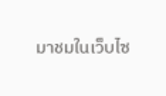มาชมในเว็บไซ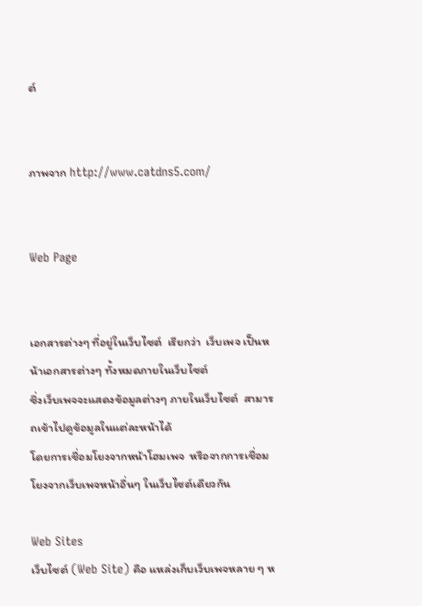ต์


ภาพจาก http://www.catdns5.com/


Web Page


เอกสารต่างๆ ที่อยู่ในเว็บไซต์  เรียกว่า  เว็บเพจ เป็นหน้าเอกสารต่างๆ ทั้งหมดภายในเว็บไซต์
ซึ่งเว็บเพจจะแสดงข้อมูลต่างๆ ภายในเว็บไซต์  สามารถเข้าไปดูข้อมูลในแต่ละหน้าได้
โดยการเชื่อมโยงจากหน้าโฮมเพจ  หรือจากการเชื่อมโยงจากเว็บเพจหน้าอื่นๆ ในเว็บไซต์เดียวกัน

Web Sites
เว็บไซต์ (Web Site) คือ แหล่งเก็บเว็บเพจหลาย ๆ ห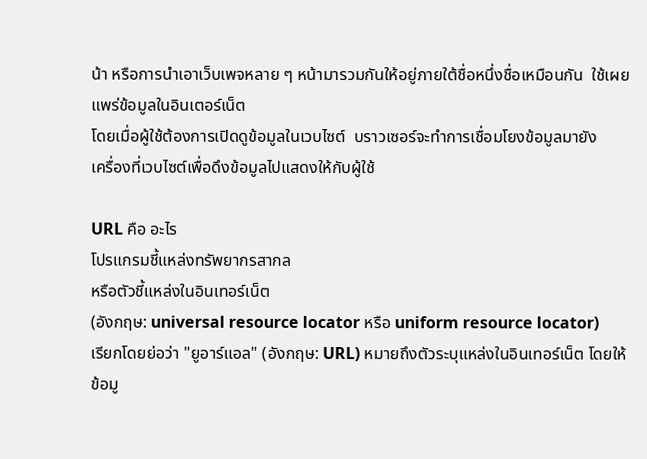น้า หรือการนำเอาเว็บเพจหลาย ๆ หน้ามารวมกันให้อยู่ภายใต้ชื่อหนึ่งชื่อเหมือนกัน  ใช้เผยแพร่ข้อมูลในอินเตอร์เน็ต
โดยเมื่อผู้ใช้ต้องการเปิดดูข้อมูลในเวบไซต์  บราวเซอร์จะทำการเชื่อมโยงข้อมูลมายัง
เครื่องที่เวบไซต์เพื่อดึงข้อมูลไปแสดงให้กับผู้ใช้

URL คือ อะไร
โปรแกรมชี้แหล่งทรัพยากรสากล
หรือตัวชี้แหล่งในอินเทอร์เน็ต
(อังกฤษ: universal resource locator หรือ uniform resource locator)
เรียกโดยย่อว่า "ยูอาร์แอล" (อังกฤษ: URL) หมายถึงตัวระบุแหล่งในอินเทอร์เน็ต โดยให้ข้อมู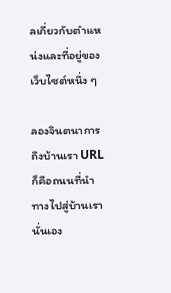ลเกี่ยวกับตำแหน่งและที่อยู่ของเว็บไซต์หนึ่ง ๆ

ลองจินตนาการถึงบ้านเรา URL ก็คือถนนที่นำทางไปสู่บ้านเรานั่นเอง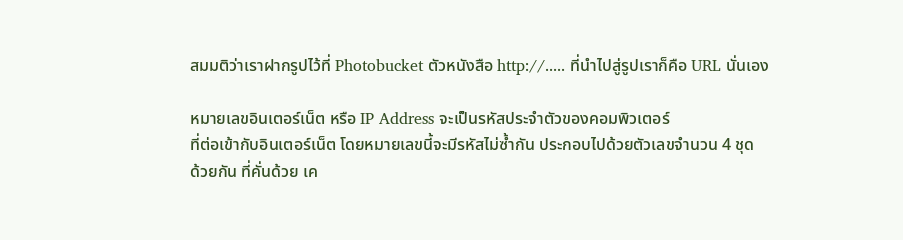สมมติว่าเราฝากรูปไว้ที่ Photobucket ตัวหนังสือ http://..... ที่นำไปสู่รูปเราก็คือ URL นั่นเอง

หมายเลขอินเตอร์เน็ต หรือ IP Address จะเป็นรหัสประจำตัวของคอมพิวเตอร์
ที่ต่อเข้ากับอินเตอร์เน็ต โดยหมายเลขนี้จะมีรหัสไม่ซ้ำกัน ประกอบไปด้วยตัวเลขจำนวน 4 ชุด
ด้วยกัน ที่คั่นด้วย เค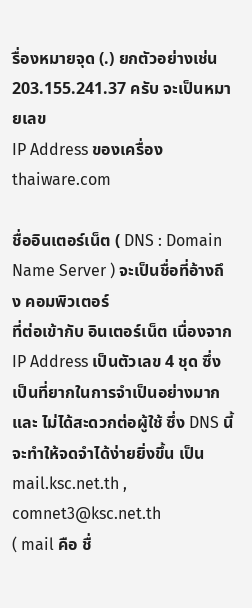รื่องหมายจุด (.) ยกตัวอย่างเช่น 203.155.241.37 ครับ จะเป็นหมายเลข
IP Address ของเครื่อง thaiware.com

ชื่ออินเตอร์เน็ต ( DNS : Domain Name Server ) จะเป็นชื่อที่อ้างถึง คอมพิวเตอร์
ที่ต่อเข้ากับ อินเตอร์เน็ต เนื่องจาก IP Address เป็นตัวเลข 4 ชุด ซึ่งเป็นที่ยากในการจำเป็นอย่างมาก
และ ไม่ได้สะดวกต่อผู้ใช้ ซึ่ง DNS นี้จะทำให้จดจำได้ง่ายยิ่งขึ้น เป็น mail.ksc.net.th ,
comnet3@ksc.net.th
( mail คือ ชื่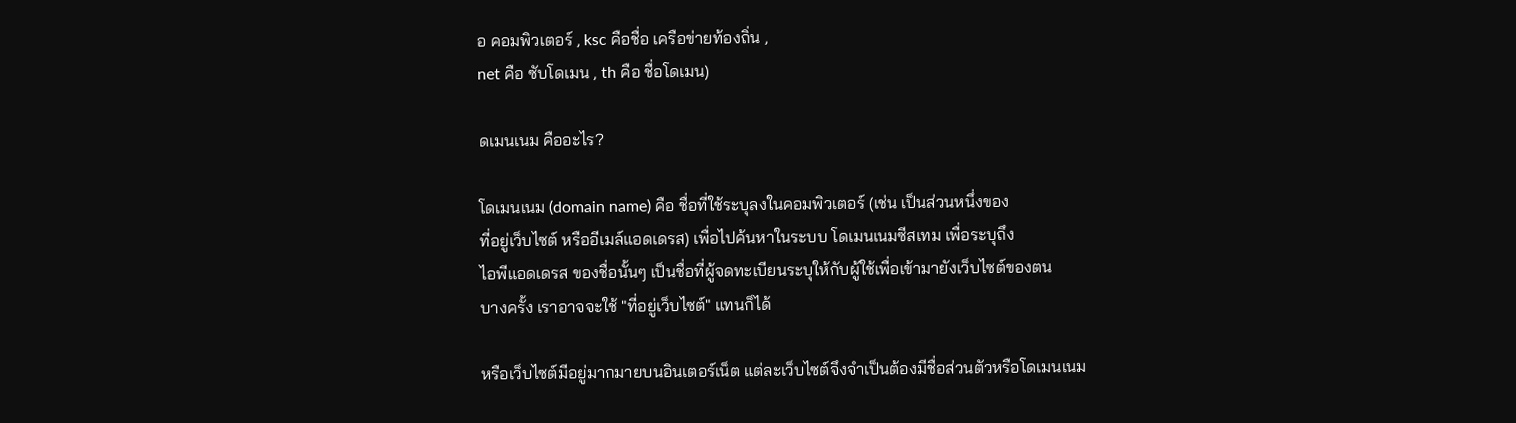อ คอมพิวเตอร์ , ksc คือชื่อ เครือข่ายท้องถิ่น ,
net คือ ซับโดเมน , th คือ ชื่อโดเมน)

ดเมนเนม คืออะไร?

โดเมนเนม (domain name) คือ ชื่อที่ใช้ระบุลงในคอมพิวเตอร์ (เช่น เป็นส่วนหนึ่งของ
ที่อยู่เว็บไซต์ หรืออีเมล์แอดเดรส) เพื่อไปค้นหาในระบบ โดเมนเนมซีสเทม เพื่อระบุถึง
ไอพีแอดเดรส ของชื่อนั้นๆ เป็นชื่อที่ผู้จดทะเบียนระบุให้กับผู้ใช้เพื่อเข้ามายังเว็บไซต์ของตน
บางครั้ง เราอาจจะใช้ "ที่อยู่เว็บไซต์" แทนก็ได้

หรือเว็บไซต์มีอยู่มากมายบนอินเตอร์เน็ต แต่ละเว็บไซต์จึงจำเป็นต้องมีชื่อส่วนตัวหรือโดเมนเนม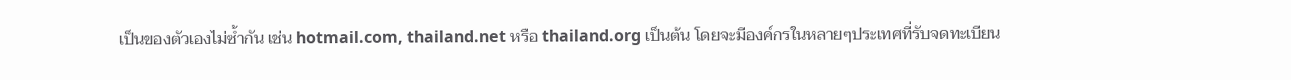เป็นของตัวเองไม่ซ้ำกัน เช่น hotmail.com, thailand.net หรือ thailand.org เป็นต้น โดยจะมีองค์กรในหลายๆประเทศที่รับจดทะเบียน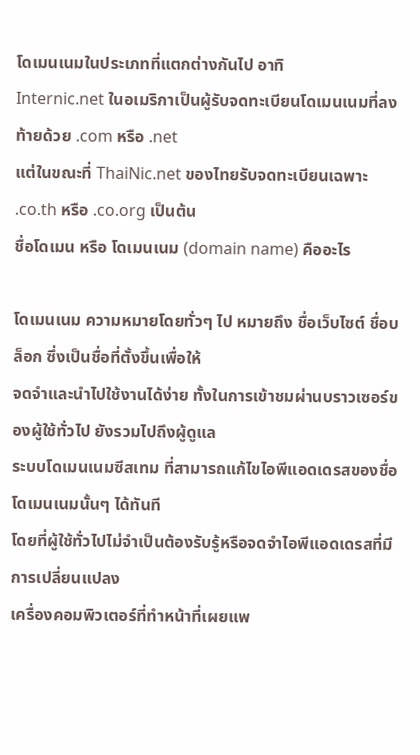โดเมนเนมในประเภทที่แตกต่างกันไป อาทิ
Internic.net ในอเมริกาเป็นผู้รับจดทะเบียนโดเมนเนมที่ลงท้ายด้วย .com หรือ .net
แต่ในขณะที่ ThaiNic.net ของไทยรับจดทะเบียนเฉพาะ .co.th หรือ .co.org เป็นต้น
ชื่อโดเมน หรือ โดเมนเนม (domain name) คืออะไร

โดเมนเนม ความหมายโดยทั่วๆ ไป หมายถึง ชื่อเว็บไซต์ ชื่อบล็อก ซึ่งเป็นชื่อที่ตั้งขึ้นเพื่อให้
จดจำและนำไปใช้งานได้ง่าย ทั้งในการเข้าชมผ่านบราวเซอร์ของผู้ใช้ทั่วไป ยังรวมไปถึงผู้ดูแล
ระบบโดเมนเนมซีสเทม ที่สามารถแก้ไขไอพีแอดเดรสของชื่อโดเมนเนมนั้นๆ ได้ทันที
โดยที่ผู้ใช้ทั่วไปไม่จำเป็นต้องรับรู้หรือจดจำไอพีแอดเดรสที่มีการเปลี่ยนแปลง
เครื่องคอมพิวเตอร์ที่ทำหน้าที่เผยแพ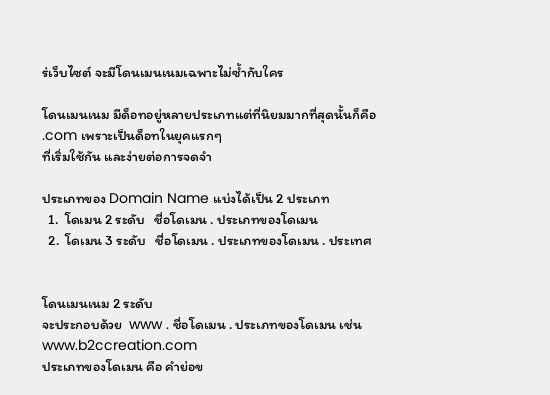ร่เว็บไซต์ จะมีโดนเมนเนมเฉพาะไม่ซ้ำกับใคร

โดนเมนเนม มีด็อทอยู่หลายประเภทแต่ที่นิยมมากที่สุดนั้นก็คือ .com เพราะเป็นด็อทในยุคแรกๆ
ที่เริ่มใช้กัน และง่ายต่อการจดจำ

ประเภทของ Domain Name แบ่งได้เป็น 2 ประเภท
  1.  โดเมน 2 ระดับ   ชื่อโดเมน . ประเภทของโดเมน
  2.  โดเมน 3 ระดับ   ชื่อโดเมน . ประเภทของโดเมน . ประเทศ


โดนเมนเนม 2 ระดับ
จะประกอบด้วย  www . ชื่อโดเมน . ประเภทของโดเมน เช่น www.b2ccreation.com
ประเภทของโดเมน คือ คำย่อข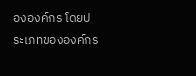ององค์กร โดยประเภทขององค์กร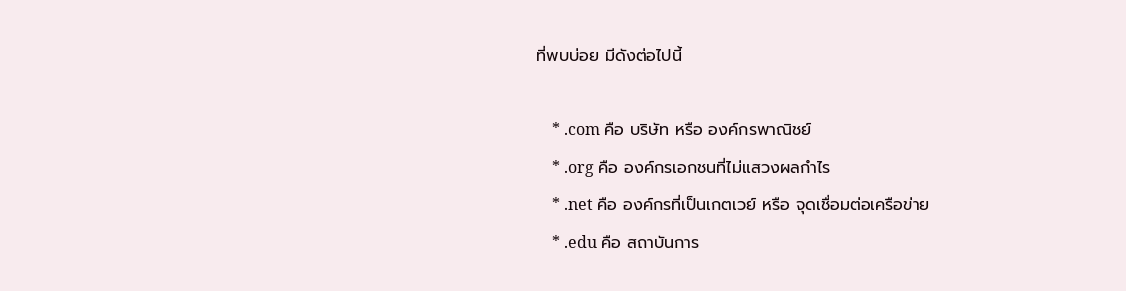ที่พบบ่อย มีดังต่อไปนี้

    * .com คือ บริษัท หรือ องค์กรพาณิชย์
    * .org คือ องค์กรเอกชนที่ไม่แสวงผลกำไร
    * .net คือ องค์กรที่เป็นเกตเวย์ หรือ จุดเชื่อมต่อเครือข่าย
    * .edu คือ สถาบันการ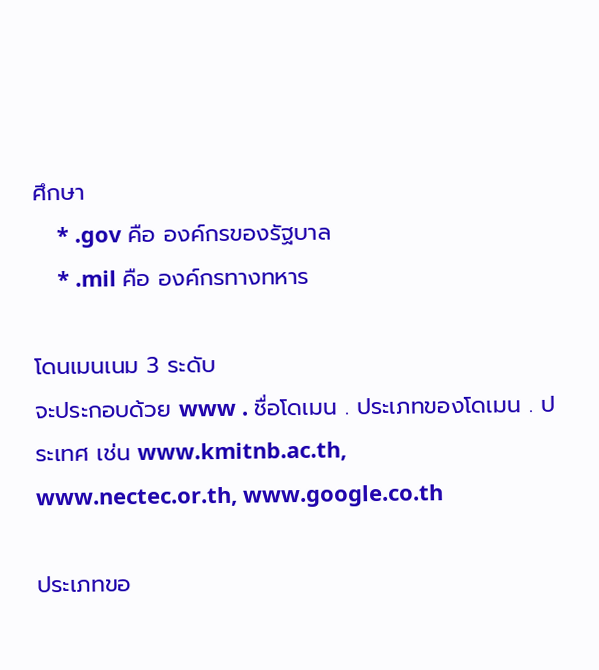ศึกษา
    * .gov คือ องค์กรของรัฐบาล
    * .mil คือ องค์กรทางทหาร

โดนเมนเนม 3 ระดับ
จะประกอบด้วย www . ชื่อโดเมน . ประเภทของโดเมน . ประเทศ เช่น www.kmitnb.ac.th,
www.nectec.or.th, www.google.co.th

ประเภทขอ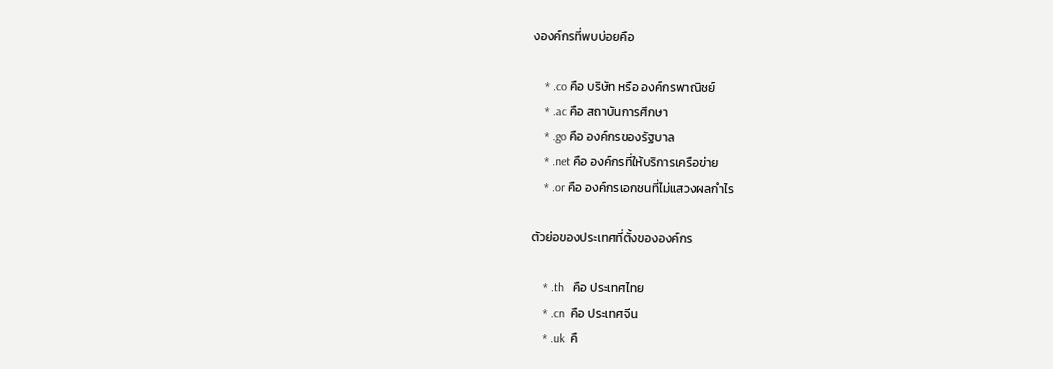งองค์กรที่พบบ่อยคือ

    * .co คือ บริษัท หรือ องค์กรพาณิชย์
    * .ac คือ สถาบันการศึกษา
    * .go คือ องค์กรของรัฐบาล
    * .net คือ องค์กรที่ให้บริการเครือข่าย
    * .or คือ องค์กรเอกชนที่ไม่แสวงผลกำไร

ตัวย่อของประเทศที่ตั้งขององค์กร

    * .th   คือ ประเทศไทย
    * .cn  คือ ประเทศจีน
    * .uk  คื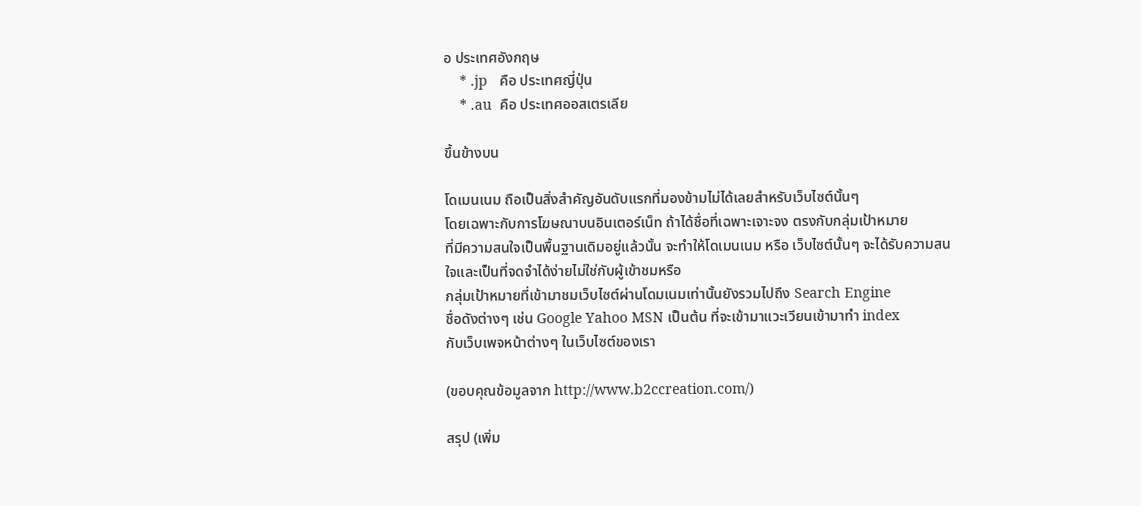อ ประเทศอังกฤษ
    * .jp   คือ ประเทศญี่ปุ่น
    * .au  คือ ประเทศออสเตรเลีย

ขึ้นข้างบน

โดเมนเนม ถือเป็นสิ่งสำคัญอันดับแรกที่มองข้ามไม่ได้เลยสำหรับเว็บไซต์นั้นๆ
โดยเฉพาะกับการโฆษณาบนอินเตอร์เน็ท ถ้าได้ชื่อที่เฉพาะเจาะจง ตรงกับกลุ่มเป้าหมาย
ที่มีความสนใจเป็นพื้นฐานเดิมอยู่แล้วนั้น จะทำให้โดเมนเนม หรือ เว็บไซต์นั้นๆ จะได้รับความสนใจและเป็นที่จดจำได้ง่ายไม่ใช่กับผู้เข้าชมหรือ
กลุ่มเป้าหมายที่เข้ามาชมเว็บไซต์ผ่านโดมเนมเท่านั้นยังรวมไปถึง Search Engine
ชื่อดังต่างๆ เช่น Google Yahoo MSN เป็นต้น ที่จะเข้ามาแวะเวียนเข้ามาทำ index
กับเว็บเพจหน้าต่างๆ ในเว็บไซต์ของเรา

(ขอบคุณข้อมูลจาก http://www.b2ccreation.com/)

สรุป (เพิ่ม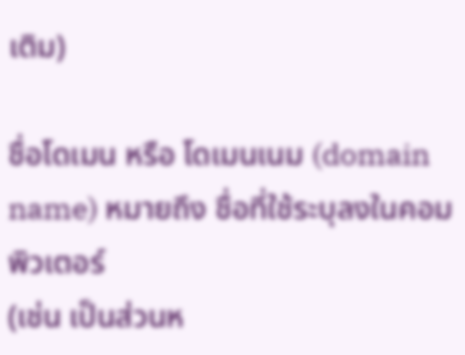เติม)

ชื่อโดเมน หรือ โดเมนเนม (domain name) หมายถึง ชื่อที่ใช้ระบุลงในคอมพิวเตอร์
(เช่น เป็นส่วนห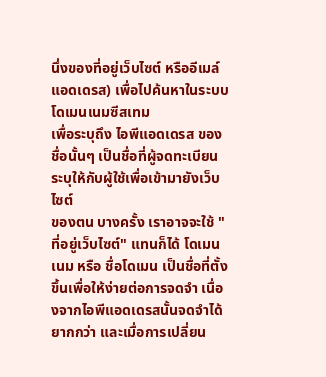นึ่งของที่อยู่เว็บไซต์ หรืออีเมล์แอดเดรส) เพื่อไปค้นหาในระบบ โดเมนเนมซีสเทม
เพื่อระบุถึง ไอพีแอดเดรส ของชื่อนั้นๆ เป็นชื่อที่ผู้จดทะเบียนระบุให้กับผู้ใช้เพื่อเข้ามายังเว็บไซต์
ของตน บางครั้ง เราอาจจะใช้ "ที่อยู่เว็บไซต์" แทนก็ได้ โดเมนเนม หรือ ชื่อโดเมน เป็นชื่อที่ตั้ง
ขึ้นเพื่อให้ง่ายต่อการจดจำ เนื่องจากไอพีแอดเดรสนั้นจดจำได้ยากกว่า และเมื่อการเปลี่ยน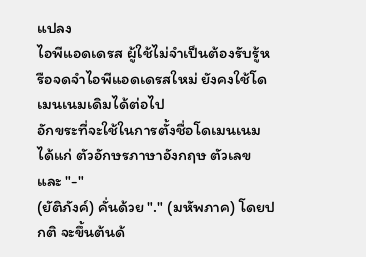แปลง
ไอพีแอดเดรส ผู้ใช้ไม่จำเป็นต้องรับรู้หรือจดจำไอพีแอดเดรสใหม่ ยังคงใช้โดเมนเนมเดิมได้ต่อไป
อักขระที่จะใช้ในการตั้งชื่อโดเมนเนม ได้แก่ ตัวอักษรภาษาอังกฤษ ตัวเลข และ "-"
(ยัติภังค์) คั่นด้วย "." (มหัพภาค) โดยปกติ จะขึ้นต้นด้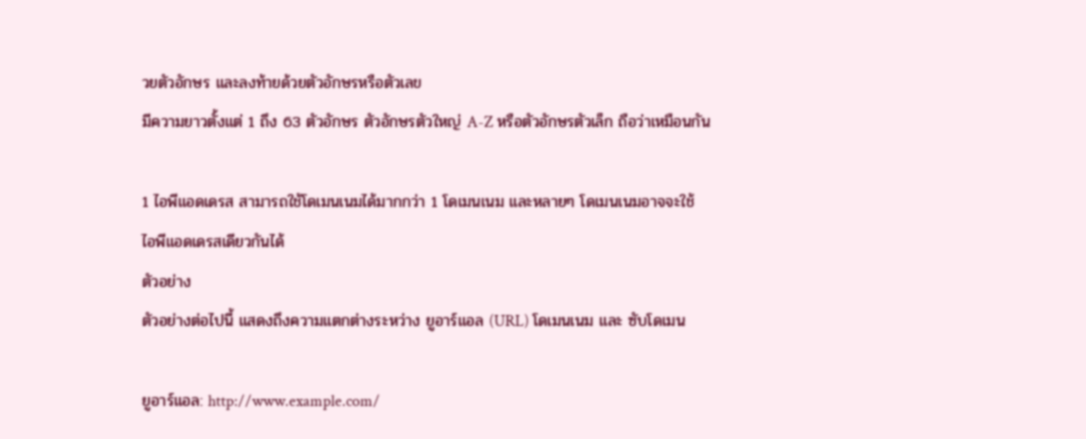วยตัวอักษร และลงท้ายด้วยตัวอักษรหรือตัวเลข
มีความยาวตั้งแต่ 1 ถึง 63 ตัวอักษร ตัวอักษรตัวใหญ่ A-Z หรือตัวอักษรตัวเล็ก ถือว่าเหมือนกัน

1 ไอพีแอดเดรส สามารถใช้โดเมนเนมได้มากกว่า 1 โดเมนเนม และหลายๆ โดเมนเนมอาจจะใช้
ไอพีแอดเดรสเดียวกันได้
ตัวอย่าง
ตัวอย่างต่อไปนี้ แสดงถึงความแตกต่างระหว่าง ยูอาร์แอล (URL) โดเมนเนม และ ซับโดเมน

ยูอาร์แอล: http://www.example.com/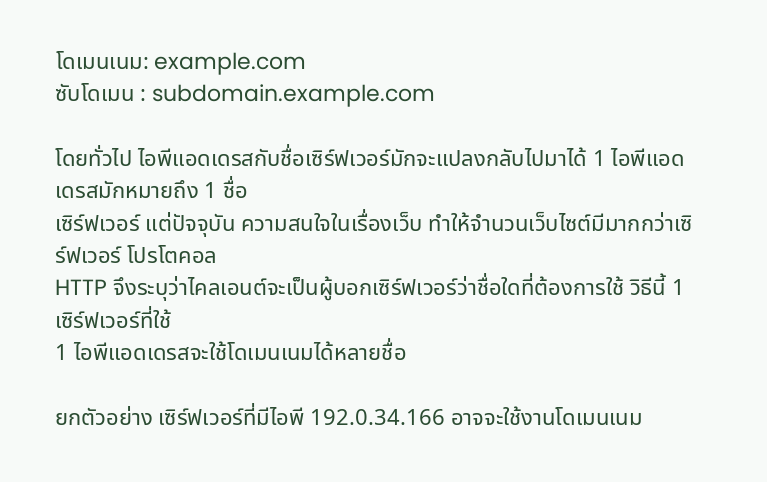โดเมนเนม: example.com
ซับโดเมน : subdomain.example.com

โดยทั่วไป ไอพีแอดเดรสกับชื่อเซิร์ฟเวอร์มักจะแปลงกลับไปมาได้ 1 ไอพีแอดเดรสมักหมายถึง 1 ชื่อ
เซิร์ฟเวอร์ แต่ปัจจุบัน ความสนใจในเรื่องเว็บ ทำให้จำนวนเว็บไซต์มีมากกว่าเซิร์ฟเวอร์ โปรโตคอล
HTTP จึงระบุว่าไคลเอนต์จะเป็นผู้บอกเซิร์ฟเวอร์ว่าชื่อใดที่ต้องการใช้ วิธีนี้ 1 เซิร์ฟเวอร์ที่ใช้
1 ไอพีแอดเดรสจะใช้โดเมนเนมได้หลายชื่อ

ยกตัวอย่าง เซิร์ฟเวอร์ที่มีไอพี 192.0.34.166 อาจจะใช้งานโดเมนเนม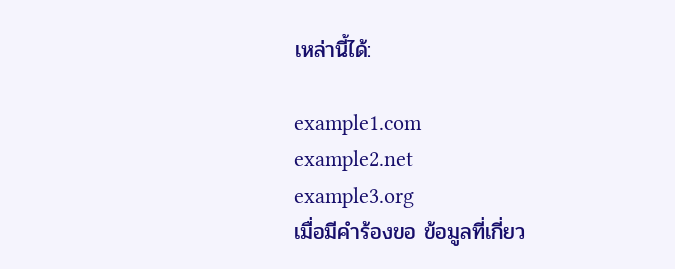เหล่านี้ได้:

example1.com
example2.net
example3.org
เมื่อมีคำร้องขอ ข้อมูลที่เกี่ยว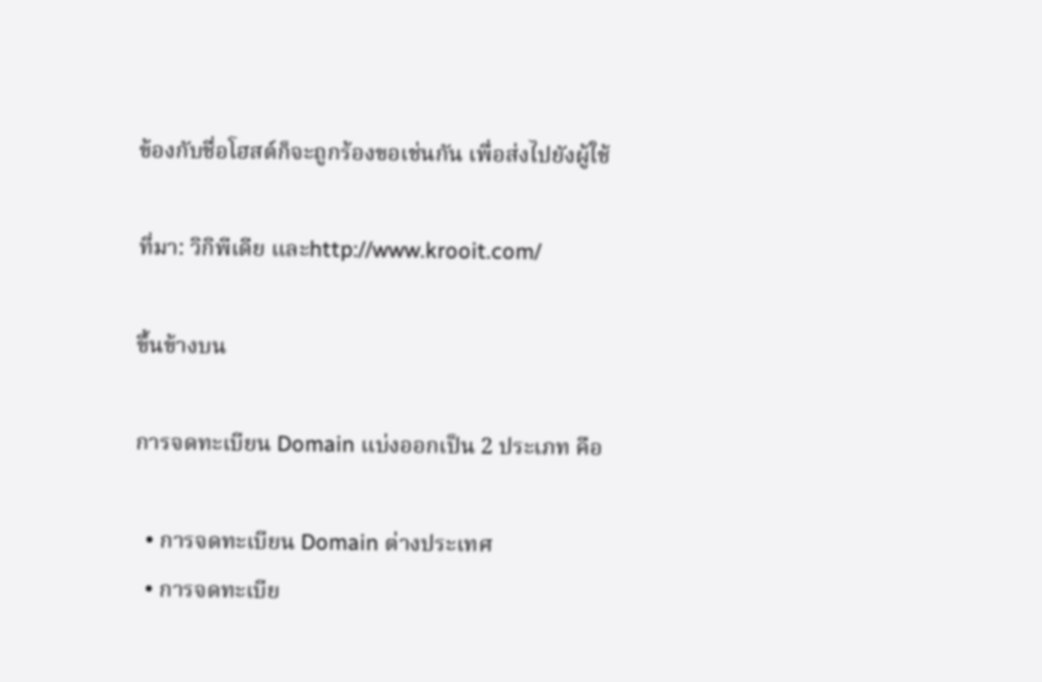ข้องกับชื่อโฮสต์ก็จะถูกร้องขอเช่นกัน เพื่อส่งไปยังผู้ใช้

ที่มา: วิกิพีเดีย และhttp://www.krooit.com/

ขึ้นข้างบน

การจดทะเบียน Domain แบ่งออกเป็น 2 ประเภท คือ

  • การจดทะเบียน Domain ต่างประเทศ
  • การจดทะเบีย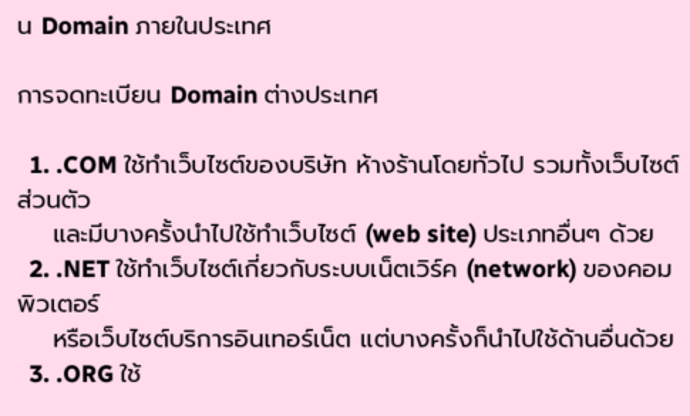น Domain ภายในประเทศ

การจดทะเบียน Domain ต่างประเทศ

  1. .COM ใช้ทำเว็บไซต์ของบริษัท ห้างร้านโดยทั่วไป รวมทั้งเว็บไซต์ส่วนตัว
    และมีบางครั้งนำไปใช้ทำเว็บไซต์ (web site) ประเภทอื่นๆ ด้วย
  2. .NET ใช้ทำเว็บไซต์เกี่ยวกับระบบเน็ตเวิร์ค (network) ของคอมพิวเตอร์
    หรือเว็บไซต์บริการอินเทอร์เน็ต แต่บางครั้งก็นำไปใช้ด้านอื่นด้วย
  3. .ORG ใช้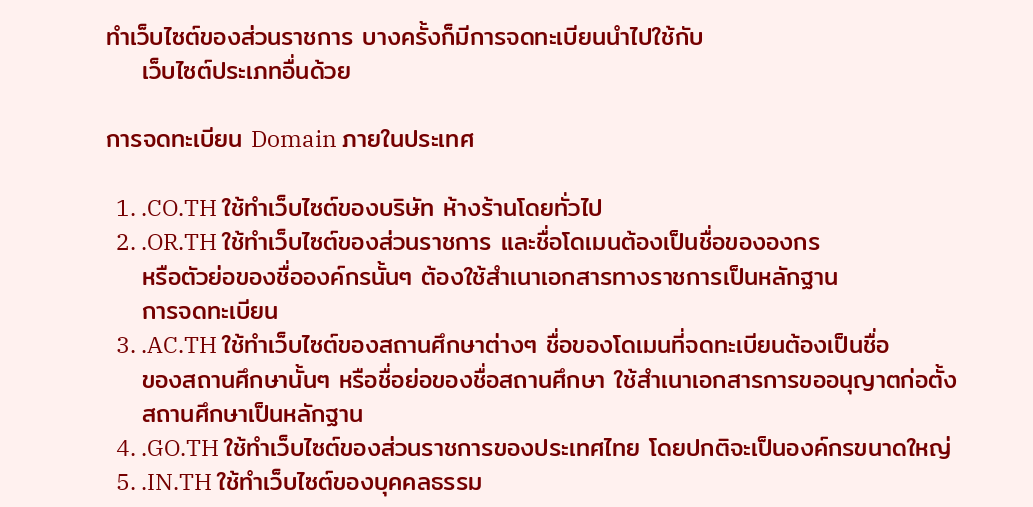ทำเว็บไซต์ของส่วนราชการ บางครั้งก็มีการจดทะเบียนนำไปใช้กับ
    เว็บไซต์ประเภทอื่นด้วย

การจดทะเบียน Domain ภายในประเทศ

  1. .CO.TH ใช้ทำเว็บไซต์ของบริษัท ห้างร้านโดยทั่วไป
  2. .OR.TH ใช้ทำเว็บไซต์ของส่วนราชการ และชื่อโดเมนต้องเป็นชื่อขององกร
    หรือตัวย่อของชื่อองค์กรนั้นๆ ต้องใช้สำเนาเอกสารทางราชการเป็นหลักฐาน
    การจดทะเบียน
  3. .AC.TH ใช้ทำเว็บไซต์ของสถานศึกษาต่างๆ ชื่อของโดเมนที่จดทะเบียนต้องเป็นชื่อ
    ของสถานศึกษานั้นๆ หรือชื่อย่อของชื่อสถานศึกษา ใช้สำเนาเอกสารการขออนุญาตก่อตั้ง
    สถานศึกษาเป็นหลักฐาน
  4. .GO.TH ใช้ทำเว็บไซต์ของส่วนราชการของประเทศไทย โดยปกติจะเป็นองค์กรขนาดใหญ่
  5. .IN.TH ใช้ทำเว็บไซต์ของบุคคลธรรม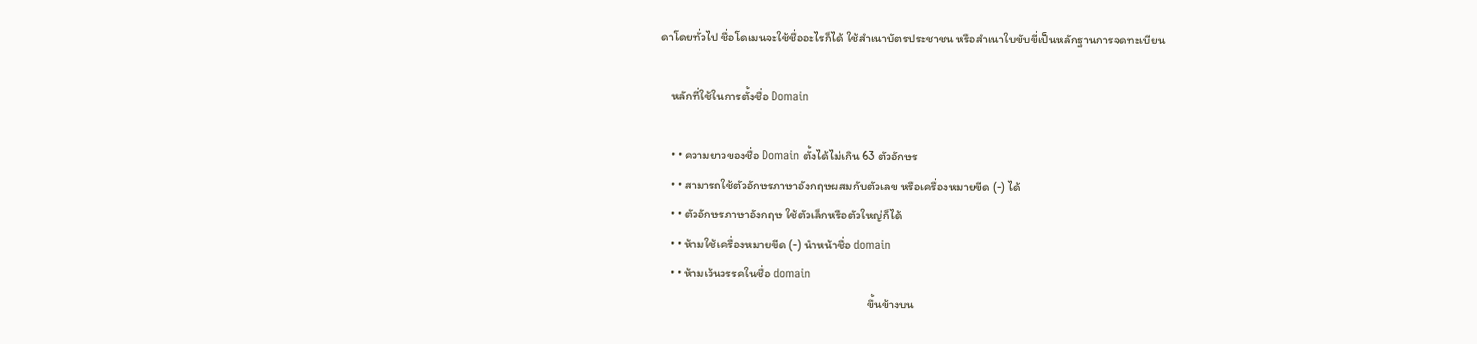ดาโดยทั่วไป ชื่อโดเมนจะใช้ชื่ออะไรก็ได้ ใช้สำเนาบัตรประชาชน หรือสำเนาใบขับขี่เป็นหลักฐานการจดทะเบียน

    หลักที่ใช้ในการตั้งชื่อ Domain

    • • ความยาวของชื่อ Domain ตั้งได้ไม่เกิน 63 ตัวอักษร
    • • สามารถใช้ตัวอักษรภาษาอังกฤษผสมกับตัวเลข หรือเครื่องหมายขีด (-) ได้
    • • ตัวอักษรภาษาอังกฤษ ใช้ตัวเล็กหรือตัวใหญ่ก็ได้
    • • ห้ามใช้เครื่องหมายขีด (-) นำหน้าชื่อ domain
    • • ห้ามเว้นวรรคในชื่อ domain
                                                                             ขึ้นข้างบน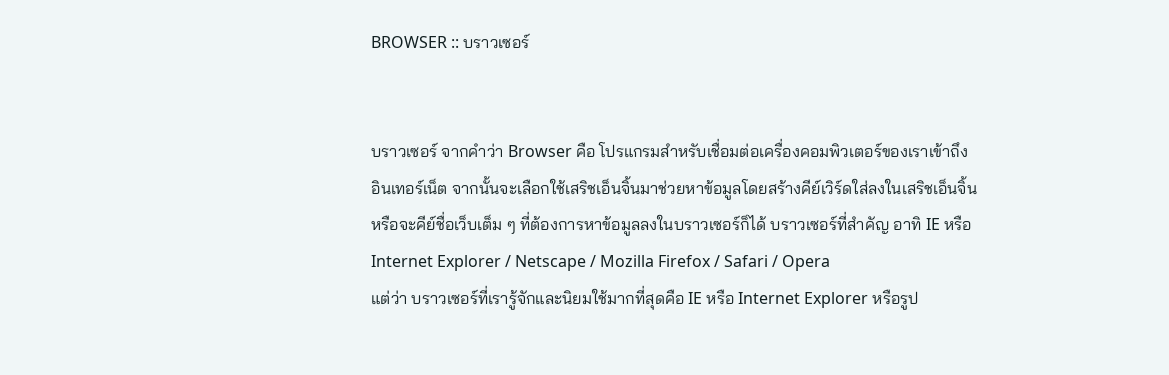BROWSER :: บราวเซอร์


บราวเซอร์ จากคำว่า Browser คือ โปรแกรมสำหรับเชื่อมต่อเครื่องคอมพิวเตอร์ของเราเข้าถึง
อินเทอร์เน็ต จากนั้นจะเลือกใช้เสริชเอ็นจิ้นมาช่วยหาข้อมูลโดยสร้างคีย์เวิร์ดใส่ลงในเสริชเอ็นจิ้น
หรือจะคีย์ชื่อเว็บเต็ม ๆ ที่ต้องการหาข้อมูลลงในบราวเซอร์ก็ได้ บราวเซอร์ที่สำคัญ อาทิ IE หรือ
Internet Explorer / Netscape / Mozilla Firefox / Safari / Opera
แต่ว่า บราวเซอร์ที่เรารู้จักและนิยมใช้มากที่สุดคือ IE หรือ Internet Explorer หรือรูป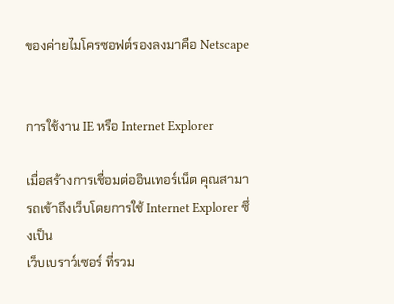ของค่ายไมโครซอฟต์รองลงมาคือ Netscape


การใช้งาน IE หรือ Internet Explorer

เมื่อสร้างการเชื่อมต่ออินเทอร์เน็ต คุณสามารถเข้าถึงเว็บโดยการใช้ Internet Explorer ซึ่งเป็น
เว็บเบราว์เซอร์ ที่รวม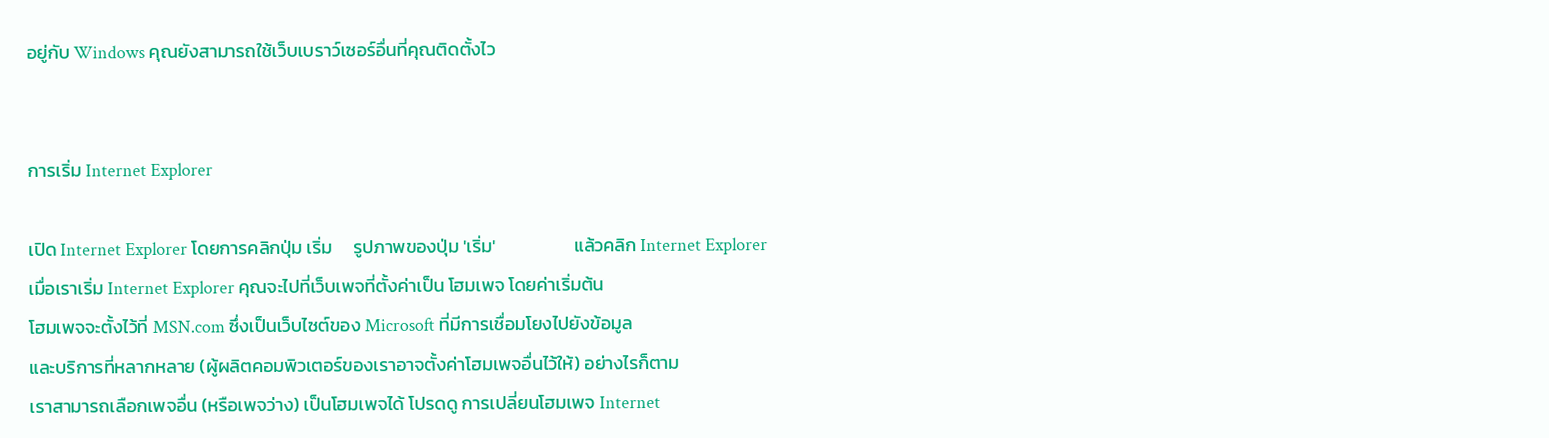อยู่กับ Windows คุณยังสามารถใช้เว็บเบราว์เซอร์อื่นที่คุณติดตั้งไว


การเริ่ม Internet Explorer

เปิด Internet Explorer โดยการคลิกปุ่ม เริ่ม     รูปภาพของปุ่ม 'เริ่ม'                   แล้วคลิก Internet Explorer
เมื่อเราเริ่ม Internet Explorer คุณจะไปที่เว็บเพจที่ตั้งค่าเป็น โฮมเพจ โดยค่าเริ่มต้น
โฮมเพจจะตั้งไว้ที่ MSN.com ซึ่งเป็นเว็บไซต์ของ Microsoft ที่มีการเชื่อมโยงไปยังข้อมูล
และบริการที่หลากหลาย (ผู้ผลิตคอมพิวเตอร์ของเราอาจตั้งค่าโฮมเพจอื่นไว้ให้) อย่างไรก็ตาม
เราสามารถเลือกเพจอื่น (หรือเพจว่าง) เป็นโฮมเพจได้ โปรดดู การเปลี่ยนโฮมเพจ Internet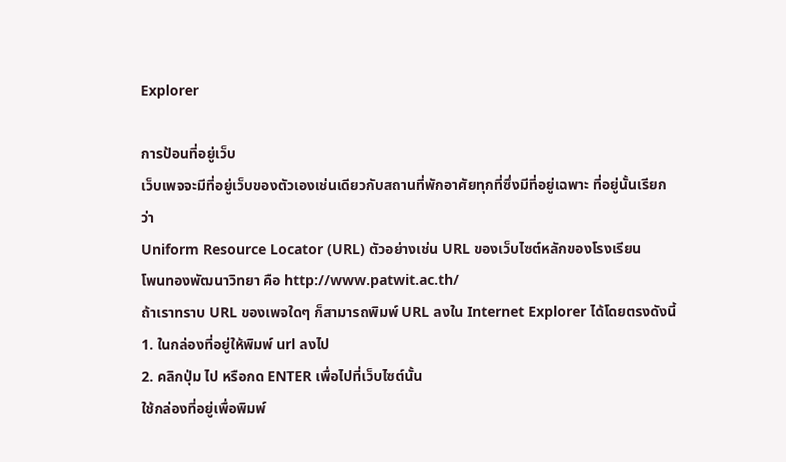Explorer

การป้อนที่อยู่เว็บ
เว็บเพจจะมีที่อยู่เว็บของตัวเองเช่นเดียวกับสถานที่พักอาศัยทุกที่ซึ่งมีที่อยู่เฉพาะ ที่อยู่นั้นเรียกว่า
Uniform Resource Locator (URL) ตัวอย่างเช่น URL ของเว็บไซต์หลักของโรงเรียน
โพนทองพัฒนาวิทยา คือ http://www.patwit.ac.th/
ถ้าเราทราบ URL ของเพจใดๆ ก็สามารถพิมพ์ URL ลงใน Internet Explorer ได้โดยตรงดังนี้
1. ในกล่องที่อยู่ให้พิมพ์ url ลงไป
2. คลิกปุ่ม ไป หรือกด ENTER เพื่อไปที่เว็บไซต์นั้น
ใช้กล่องที่อยู่เพื่อพิมพ์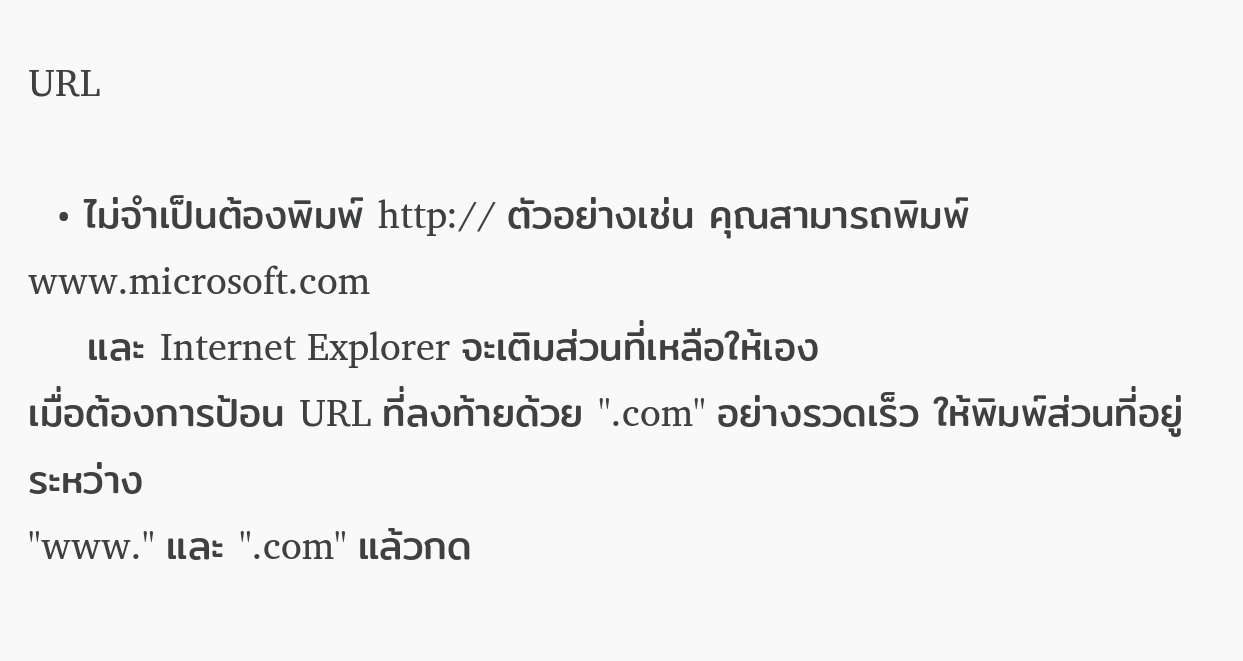URL

  • ไม่จำเป็นต้องพิมพ์ http:// ตัวอย่างเช่น คุณสามารถพิมพ์ www.microsoft.com
    และ Internet Explorer จะเติมส่วนที่เหลือให้เอง
เมื่อต้องการป้อน URL ที่ลงท้ายด้วย ".com" อย่างรวดเร็ว ให้พิมพ์ส่วนที่อยู่ระหว่าง
"www." และ ".com" แล้วกด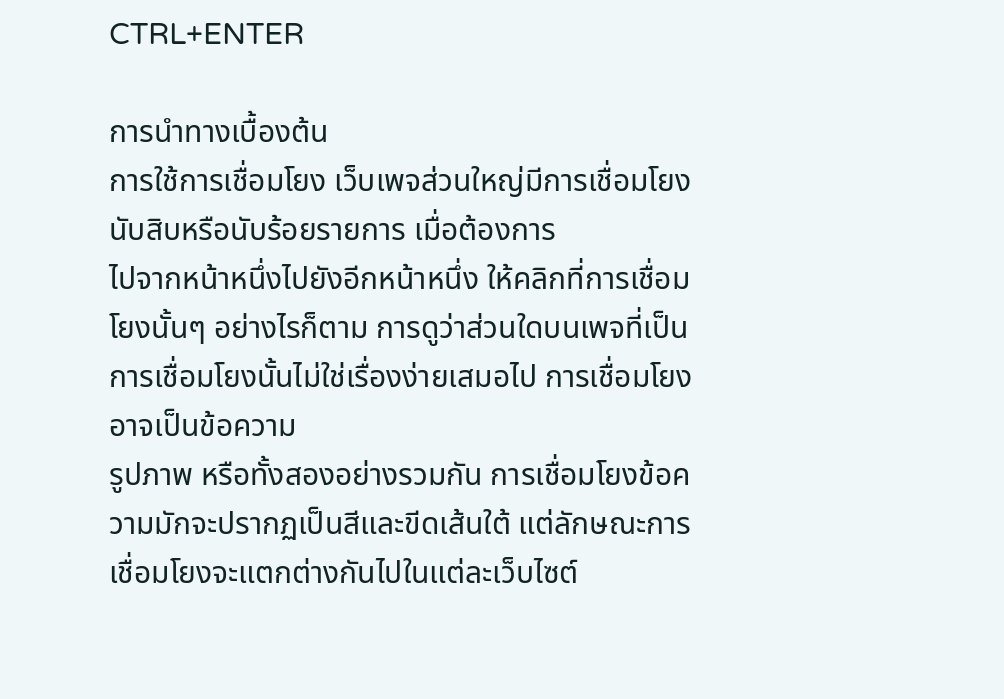CTRL+ENTER

การนำทางเบื้องต้น
การใช้การเชื่อมโยง เว็บเพจส่วนใหญ่มีการเชื่อมโยงนับสิบหรือนับร้อยรายการ เมื่อต้องการ
ไปจากหน้าหนึ่งไปยังอีกหน้าหนึ่ง ให้คลิกที่การเชื่อมโยงนั้นๆ อย่างไรก็ตาม การดูว่าส่วนใดบนเพจที่เป็นการเชื่อมโยงนั้นไม่ใช่เรื่องง่ายเสมอไป การเชื่อมโยงอาจเป็นข้อความ
รูปภาพ หรือทั้งสองอย่างรวมกัน การเชื่อมโยงข้อความมักจะปรากฏเป็นสีและขีดเส้นใต้ แต่ลักษณะการเชื่อมโยงจะแตกต่างกันไปในแต่ละเว็บไซต์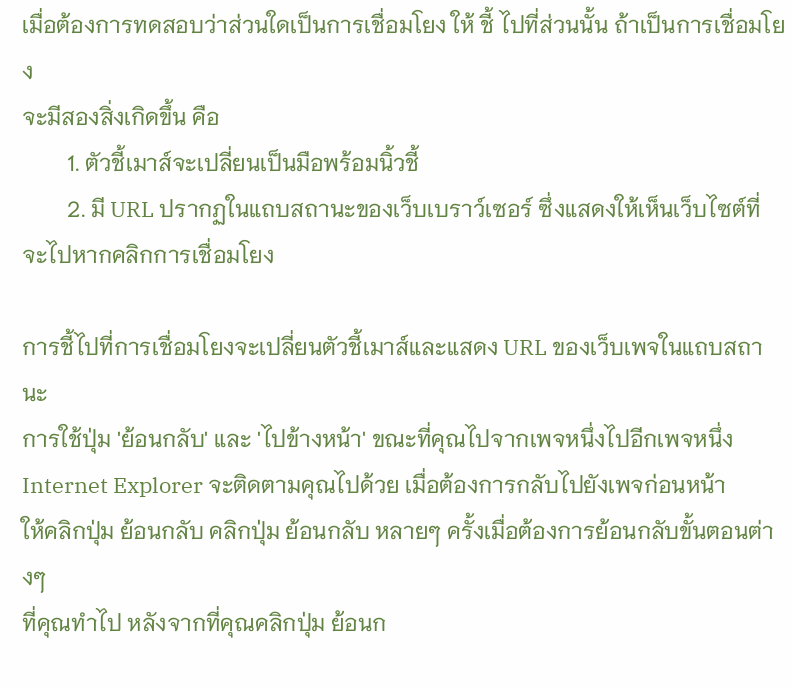เมื่อต้องการทดสอบว่าส่วนใดเป็นการเชื่อมโยง ให้ ชี้ ไปที่ส่วนนั้น ถ้าเป็นการเชื่อมโยง
จะมีสองสิ่งเกิดขึ้น คือ
        1. ตัวชี้เมาส์จะเปลี่ยนเป็นมือพร้อมนิ้วชี้
        2. มี URL ปรากฏในแถบสถานะของเว็บเบราว์เซอร์ ซึ่งแสดงให้เห็นเว็บไซต์ที่
จะไปหากคลิกการเชื่อมโยง

การชี้ไปที่การเชื่อมโยงจะเปลี่ยนตัวชี้เมาส์และแสดง URL ของเว็บเพจในแถบสถานะ
การใช้ปุ่ม 'ย้อนกลับ' และ 'ไปข้างหน้า' ขณะที่คุณไปจากเพจหนึ่งไปอีกเพจหนึ่ง
Internet Explorer จะติดตามคุณไปด้วย เมื่อต้องการกลับไปยังเพจก่อนหน้า
ให้คลิกปุ่ม ย้อนกลับ คลิกปุ่ม ย้อนกลับ หลายๆ ครั้งเมื่อต้องการย้อนกลับขั้นตอนต่างๆ
ที่คุณทำไป หลังจากที่คุณคลิกปุ่ม ย้อนก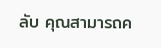ลับ คุณสามารถค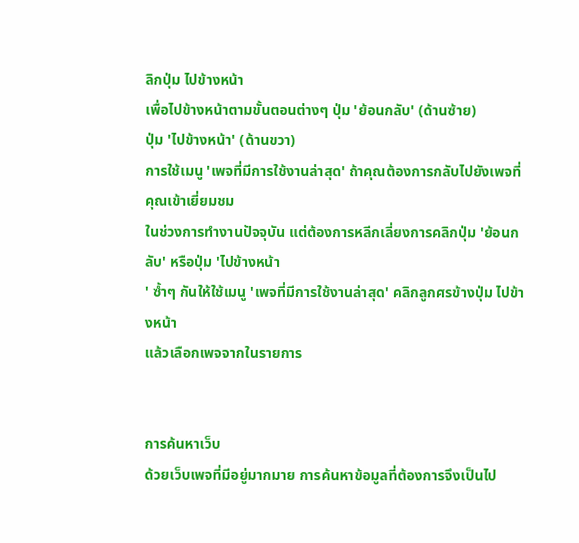ลิกปุ่ม ไปข้างหน้า
เพื่อไปข้างหน้าตามขั้นตอนต่างๆ ปุ่ม 'ย้อนกลับ' (ด้านซ้าย)
ปุ่ม 'ไปข้างหน้า' (ด้านขวา)
การใช้เมนู 'เพจที่มีการใช้งานล่าสุด' ถ้าคุณต้องการกลับไปยังเพจที่คุณเข้าเยี่ยมชม
ในช่วงการทำงานปัจจุบัน แต่ต้องการหลีกเลี่ยงการคลิกปุ่ม 'ย้อนกลับ' หรือปุ่ม 'ไปข้างหน้า
' ซ้ำๆ กันให้ใช้เมนู 'เพจที่มีการใช้งานล่าสุด' คลิกลูกศรข้างปุ่ม ไปข้างหน้า
แล้วเลือกเพจจากในรายการ


การค้นหาเว็บ
ด้วยเว็บเพจที่มีอยู่มากมาย การค้นหาข้อมูลที่ต้องการจึงเป็นไป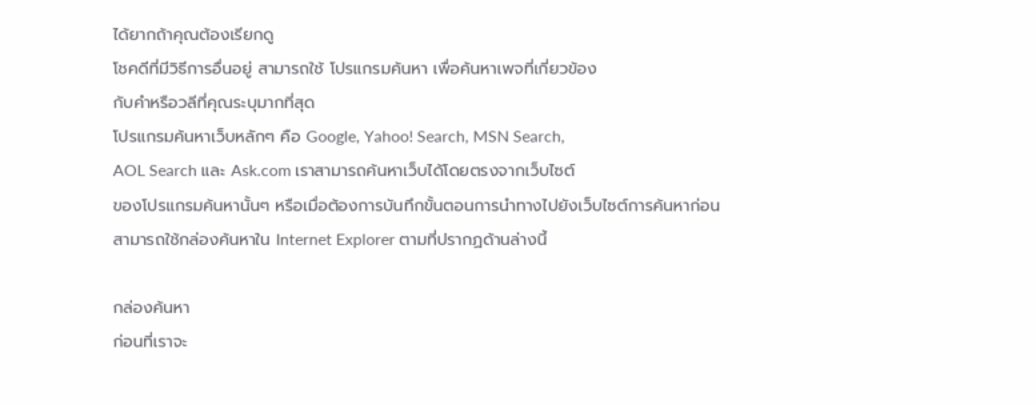ได้ยากถ้าคุณต้องเรียกดู
โชคดีที่มีวิธีการอื่นอยู่ สามารถใช้ โปรแกรมค้นหา เพื่อค้นหาเพจที่เกี่ยวข้อง
กับคำหรือวลีที่คุณระบุมากที่สุด
โปรแกรมค้นหาเว็บหลักๆ คือ Google, Yahoo! Search, MSN Search,
AOL Search และ Ask.com เราสามารถค้นหาเว็บได้โดยตรงจากเว็บไซต์
ของโปรแกรมค้นหานั้นๆ หรือเมื่อต้องการบันทึกขั้นตอนการนำทางไปยังเว็บไซต์การค้นหาก่อน
สามารถใช้กล่องค้นหาใน Internet Explorer ตามที่ปรากฏด้านล่างนี้

กล่องค้นหา
ก่อนที่เราจะ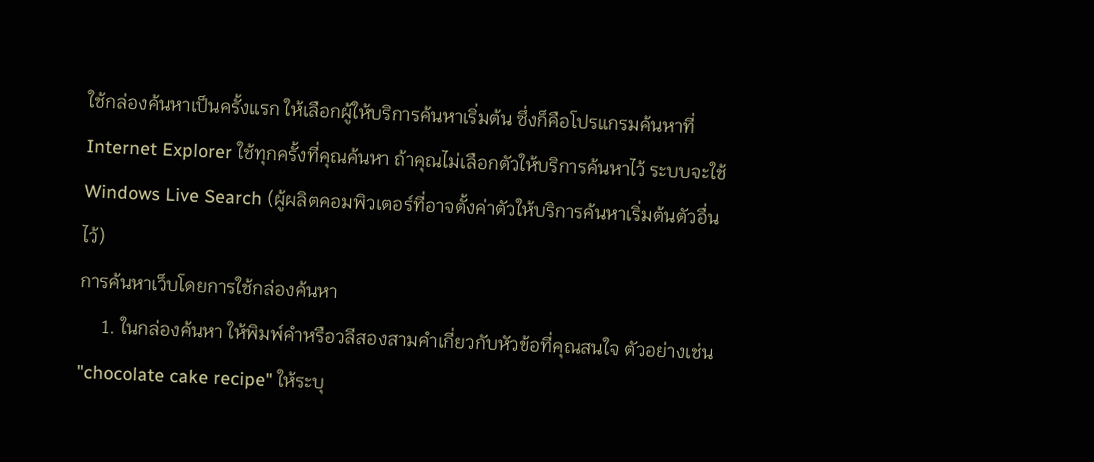ใช้กล่องค้นหาเป็นครั้งแรก ให้เลือกผู้ให้บริการค้นหาเริ่มต้น ซึ่งก็คือโปรแกรมค้นหาที่
Internet Explorer ใช้ทุกครั้งที่คุณค้นหา ถ้าคุณไม่เลือกตัวให้บริการค้นหาไว้ ระบบจะใช้
Windows Live Search (ผู้ผลิตคอมพิวเตอร์ที่อาจตั้งค่าตัวให้บริการค้นหาเริ่มต้นตัวอื่นไว้)
การค้นหาเว็บโดยการใช้กล่องค้นหา
     1. ในกล่องค้นหา ให้พิมพ์คำหรือวลีสองสามคำเกี่ยวกับหัวข้อที่คุณสนใจ ตัวอย่างเช่น
"chocolate cake recipe" ให้ระบุ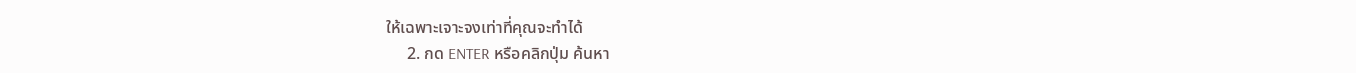ให้เฉพาะเจาะจงเท่าที่คุณจะทำได้
     2. กด ENTER หรือคลิกปุ่ม ค้นหา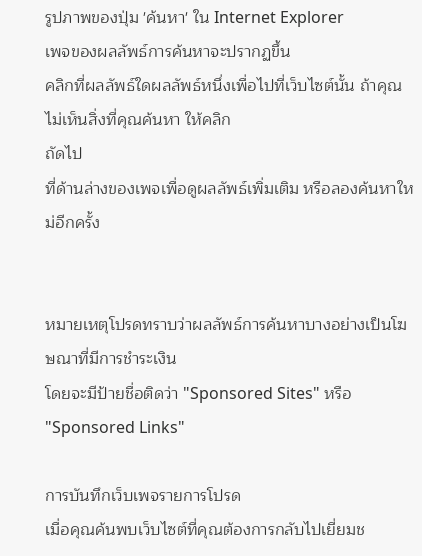รูปภาพของปุ่ม 'ค้นหา' ใน Internet Explorer
เพจของผลลัพธ์การค้นหาจะปรากฏขึ้น
คลิกที่ผลลัพธ์ใดผลลัพธ์หนึ่งเพื่อไปที่เว็บไซต์นั้น ถ้าคุณไม่เห็นสิ่งที่คุณค้นหา ให้คลิก
ถัดไป
ที่ด้านล่างของเพจเพื่อดูผลลัพธ์เพิ่มเติม หรือลองค้นหาใหม่อีกครั้ง


หมายเหตุโปรดทราบว่าผลลัพธ์การค้นหาบางอย่างเป็นโฆษณาที่มีการชำระเงิน
โดยจะมีป้ายชื่อติดว่า "Sponsored Sites" หรือ "Sponsored Links"

การบันทึกเว็บเพจรายการโปรด
เมื่อคุณค้นพบเว็บไซต์ที่คุณต้องการกลับไปเยี่ยมช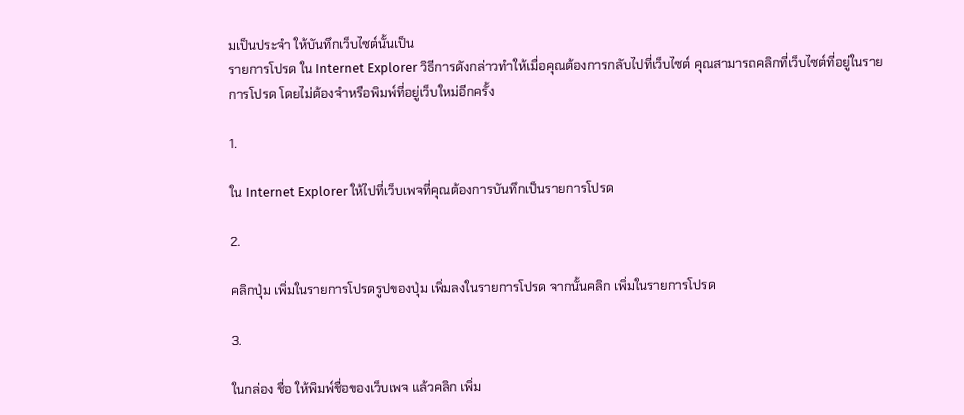มเป็นประจำ ให้บันทึกเว็บไซต์นั้นเป็น
รายการโปรด ใน Internet Explorer วิธีการดังกล่าวทำให้เมื่อคุณต้องการกลับไปที่เว็บไซต์ คุณสามารถคลิกที่เว็บไซต์ที่อยู่ในรายการโปรด โดยไม่ต้องจำหรือพิมพ์ที่อยู่เว็บใหม่อีกครั้ง

1.

ใน Internet Explorer ให้ไปที่เว็บเพจที่คุณต้องการบันทึกเป็นรายการโปรด

2.

คลิกปุ่ม เพิ่มในรายการโปรดรูปของปุ่ม เพิ่มลงในรายการโปรด จากนั้นคลิก เพิ่มในรายการโปรด

3.

ในกล่อง ชื่อ ให้พิมพ์ชื่อของเว็บเพจ แล้วคลิก เพิ่ม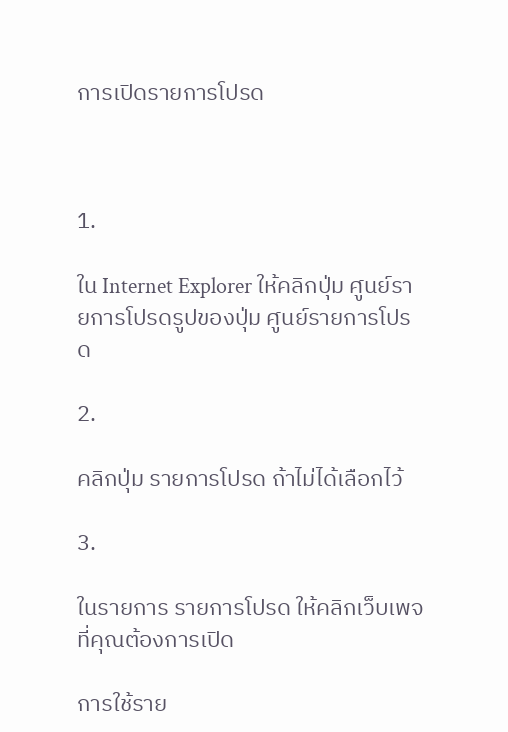การเปิดรายการโปรด



1.

ใน Internet Explorer ให้คลิกปุ่ม ศูนย์รายการโปรดรูปของปุ่ม ศูนย์รายการโปรด

2.

คลิกปุ่ม รายการโปรด ถ้าไม่ได้เลือกไว้

3.

ในรายการ รายการโปรด ให้คลิกเว็บเพจที่คุณต้องการเปิด

การใช้ราย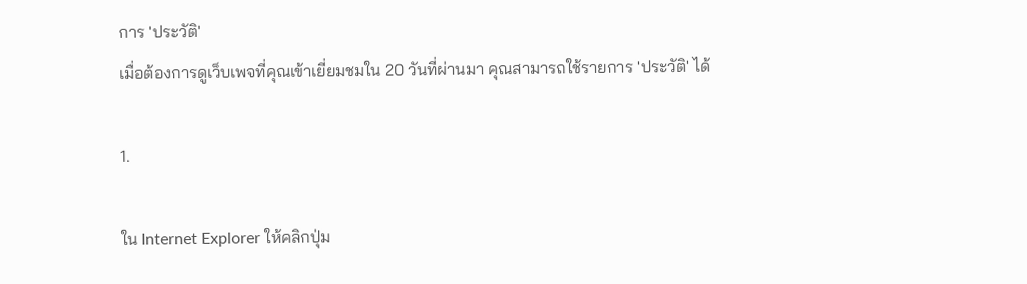การ 'ประวัติ'
เมื่อต้องการดูเว็บเพจที่คุณเข้าเยี่ยมชมใน 20 วันที่ผ่านมา คุณสามารถใช้รายการ 'ประวัติ' ได้

1.

ใน Internet Explorer ให้คลิกปุ่ม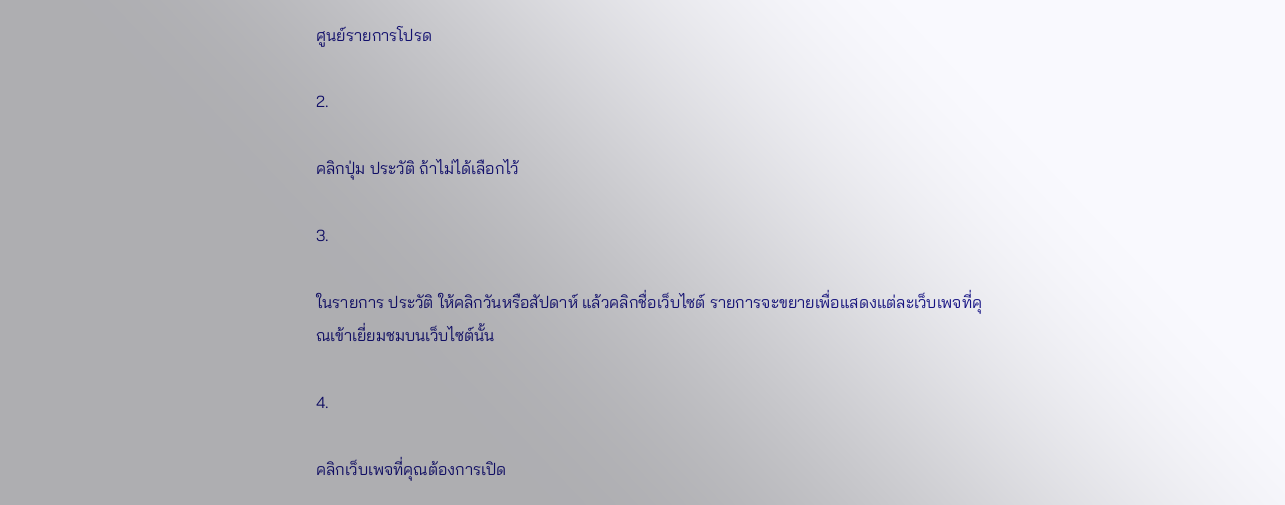ศูนย์รายการโปรด

2.

คลิกปุ่ม ประวัติ ถ้าไม่ได้เลือกไว้

3.

ในรายการ ประวัติ ให้คลิกวันหรือสัปดาห์ แล้วคลิกชื่อเว็บไซต์ รายการจะขยายเพื่อแสดงแต่ละเว็บเพจที่คุณเข้าเยี่ยมชมบนเว็บไซต์นั้น

4.

คลิกเว็บเพจที่คุณต้องการเปิด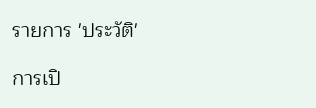รายการ 'ประวัติ'

การเปิ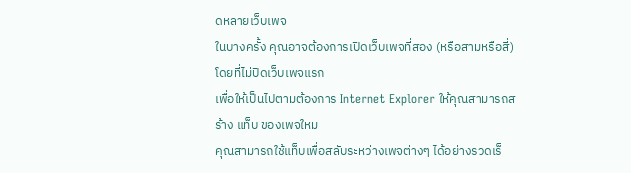ดหลายเว็บเพจ
ในบางครั้ง คุณอาจต้องการเปิดเว็บเพจที่สอง (หรือสามหรือสี่) โดยที่ไม่ปิดเว็บเพจแรก
เพื่อให้เป็นไปตามต้องการ Internet Explorer ให้คุณสามารถสร้าง แท็บ ของเพจใหม
คุณสามารถใช้แท็บเพื่อสลับระหว่างเพจต่างๆ ได้อย่างรวดเร็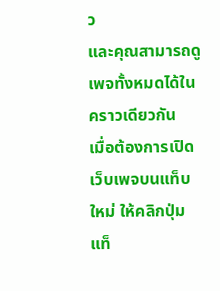ว
และคุณสามารถดูเพจทั้งหมดได้ในคราวเดียวกัน
เมื่อต้องการเปิดเว็บเพจบนแท็บใหม่ ให้คลิกปุ่ม แท็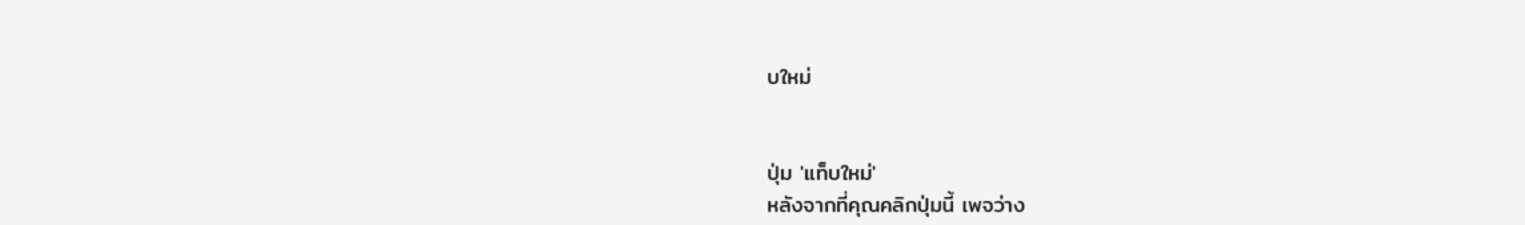บใหม่


ปุ่ม 'แท็บใหม่'
หลังจากที่คุณคลิกปุ่มนี้ เพจว่าง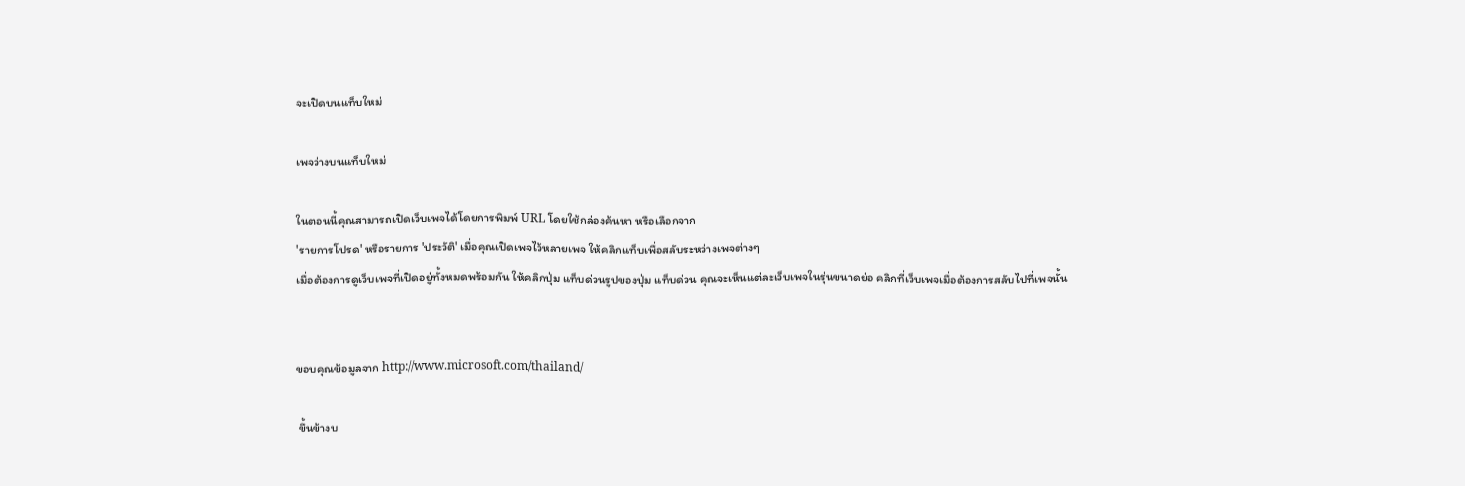จะเปิดบนแท็บใหม่

เพจว่างบนแท็บใหม่

ในตอนนี้คุณสามารถเปิดเว็บเพจได้โดยการพิมพ์ URL โดยใช้กล่องค้นหา หรือเลือกจาก
'รายการโปรด' หรือรายการ 'ประวัติ' เมื่อคุณเปิดเพจไว้หลายเพจ ให้คลิกแท็บเพื่อสลับระหว่างเพจต่างๆ
เมื่อต้องการดูเว็บเพจที่เปิดอยู่ทั้งหมดพร้อมกัน ให้คลิกปุ่ม แท็บด่วนรูปของปุ่ม แท็บด่วน คุณจะเห็นแต่ละเว็บเพจในรุ่นขนาดย่อ คลิกที่เว็บเพจเมื่อต้องการสลับไปที่เพจนั้น


ขอบคุณข้อมูลจาก http://www.microsoft.com/thailand/

 ขึ้นข้างบ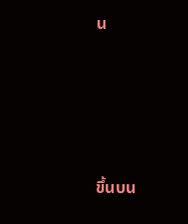น







ขึ้นบน